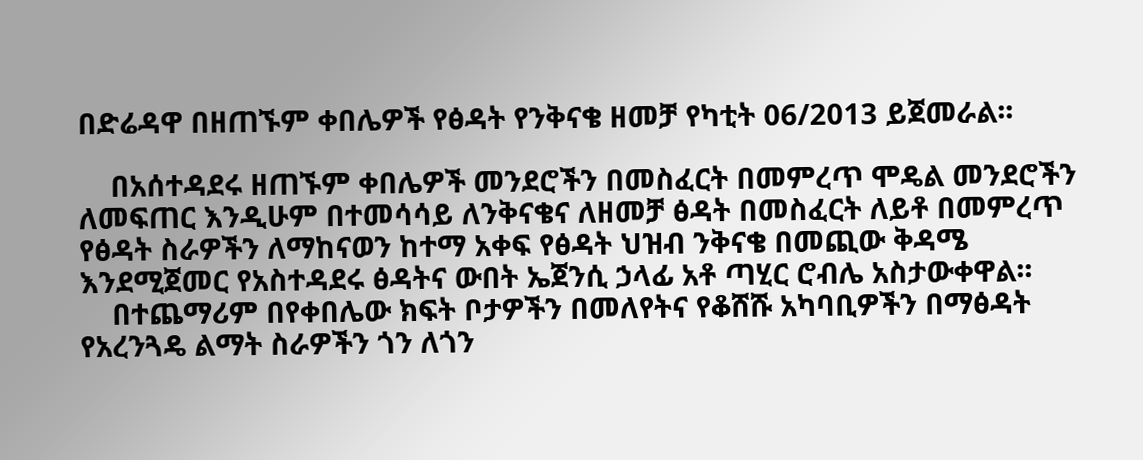በድሬዳዋ በዘጠኙም ቀበሌዎች የፅዳት የንቅናቄ ዘመቻ የካቲት 06/2013 ይጀመራል፡፡

    በአሰተዳደሩ ዘጠኙም ቀበሌዎች መንደሮችን በመስፈርት በመምረጥ ሞዴል መንደሮችን ለመፍጠር እንዲሁም በተመሳሳይ ለንቅናቄና ለዘመቻ ፅዳት በመስፈርት ለይቶ በመምረጥ የፅዳት ስራዎችን ለማከናወን ከተማ አቀፍ የፅዳት ህዝብ ንቅናቄ በመጪው ቅዳሜ እንደሚጀመር የአስተዳደሩ ፅዳትና ውበት ኤጀንሲ ኃላፊ አቶ ጣሂር ሮብሌ አስታውቀዋል፡፡
    በተጨማሪም በየቀበሌው ክፍት ቦታዎችን በመለየትና የቆሸሹ አካባቢዎችን በማፅዳት የአረንጓዴ ልማት ስራዎችን ጎን ለጎን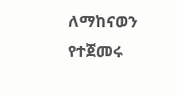ለማከናወን የተጀመሩ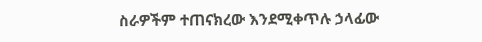ስራዎችም ተጠናክረው እንደሚቀጥሉ ኃላፊው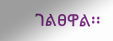ገልፀዋል፡፡